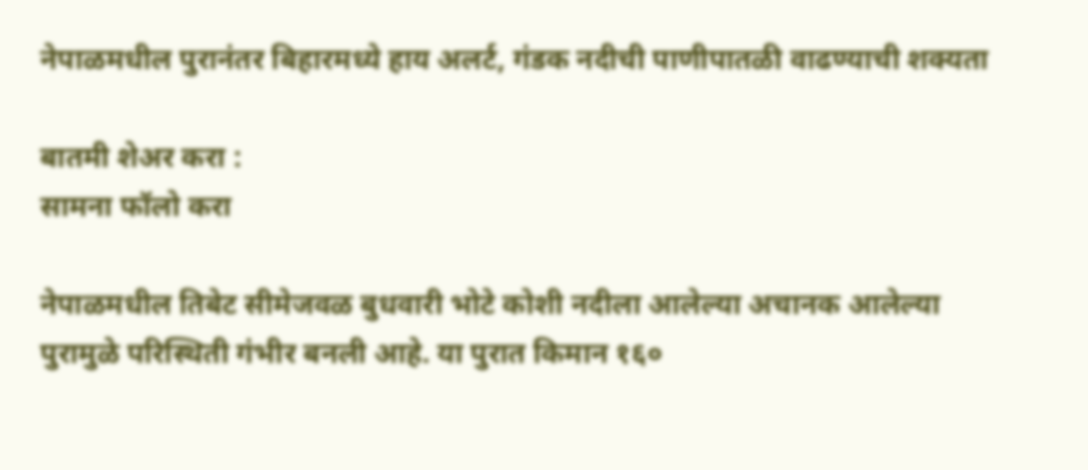नेपाळमधील पुरानंतर बिहारमध्ये हाय अलर्ट, गंडक नदीची पाणीपातळी वाढण्याची शक्यता

बातमी शेअर करा :
सामना फॉलो करा

नेपाळमधील तिबेट सीमेजवळ बुधवारी भोटे कोशी नदीला आलेल्या अचानक आलेल्या पुरामुळे परिस्थिती गंभीर बनली आहे. या पुरात किमान १६०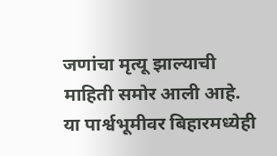जणांचा मृत्यू झाल्याची माहिती समोर आली आहे. या पार्श्वभूमीवर बिहारमध्येही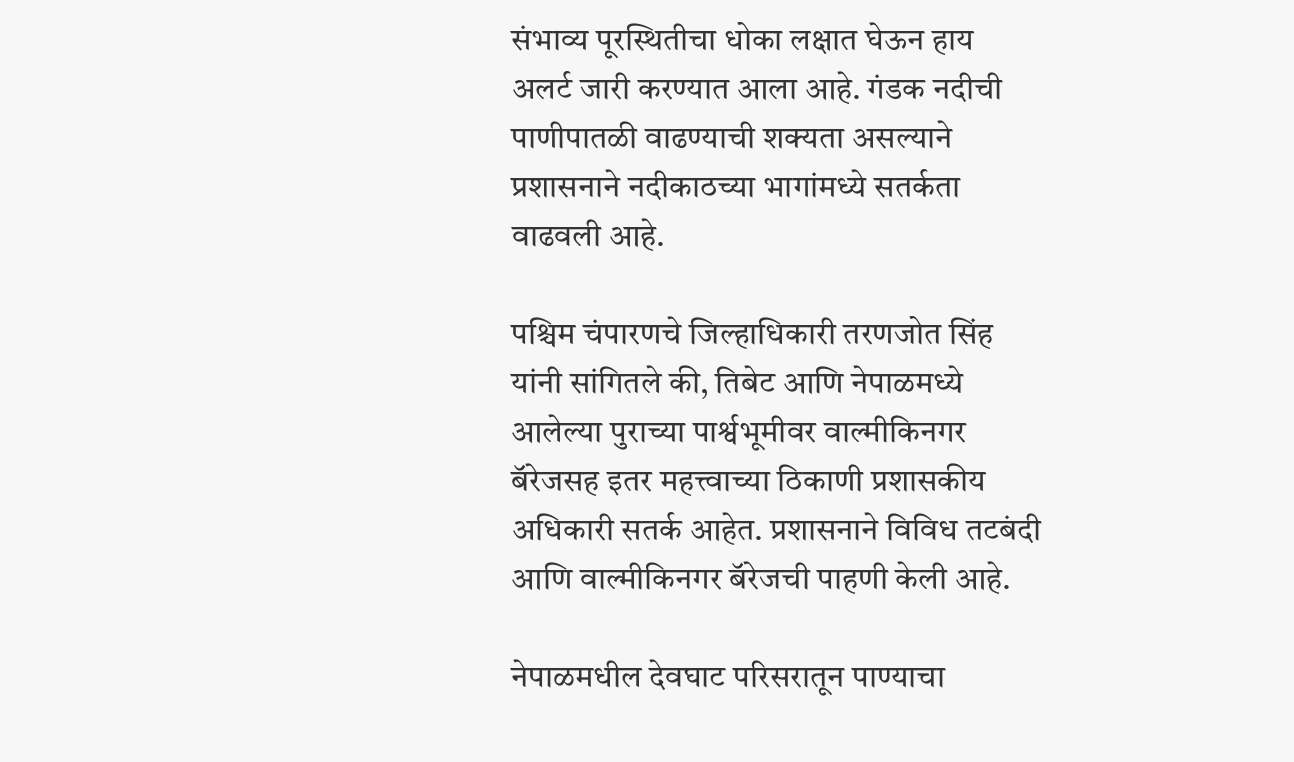संभाव्य पूरस्थितीचा धोका लक्षात घेऊन हाय अलर्ट जारी करण्यात आला आहे. गंडक नदीची पाणीपातळी वाढण्याची शक्यता असल्याने प्रशासनाने नदीकाठच्या भागांमध्ये सतर्कता वाढवली आहे.

पश्चिम चंपारणचे जिल्हाधिकारी तरणजोत सिंह यांनी सांगितले की, तिबेट आणि नेपाळमध्ये आलेल्या पुराच्या पार्श्वभूमीवर वाल्मीकिनगर बॅरेजसह इतर महत्त्वाच्या ठिकाणी प्रशासकीय अधिकारी सतर्क आहेत. प्रशासनाने विविध तटबंदी आणि वाल्मीकिनगर बॅरेजची पाहणी केली आहे.

नेपाळमधील देवघाट परिसरातून पाण्याचा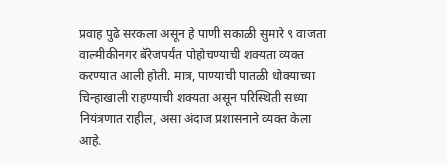प्रवाह पुढे सरकला असून हे पाणी सकाळी सुमारे ९ वाजता वाल्मीकीनगर बॅरेजपर्यंत पोहोचण्याची शक्यता व्यक्त करण्यात आली होती. मात्र, पाण्याची पातळी धोक्याच्या चिन्हाखाली राहण्याची शक्यता असून परिस्थिती सध्या नियंत्रणात राहील, असा अंदाज प्रशासनाने व्यक्त केला आहे.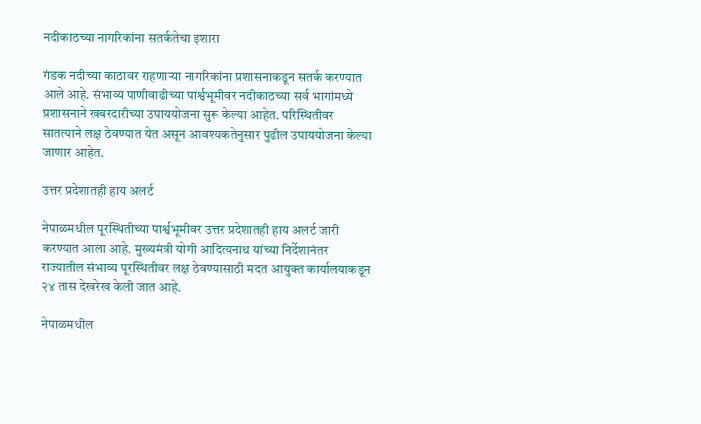नदीकाठच्या नागरिकांना सतर्कतेचा इशारा

गंडक नदीच्या काठावर राहणाऱ्या नागरिकांना प्रशासनाकडून सतर्क करण्यात आले आहे. संभाव्य पाणीवाढीच्या पार्श्वभूमीवर नदीकाठच्या सर्व भागांमध्ये प्रशासनाने खबरदारीच्या उपाययोजना सुरू केल्या आहेत. परिस्थितीवर सातत्याने लक्ष ठेवण्यात येत असून आवश्यकतेनुसार पुढील उपाययोजना केल्या जाणार आहेत.

उत्तर प्रदेशातही हाय अलर्ट

नेपाळमधील पूरस्थितीच्या पार्श्वभूमीवर उत्तर प्रदेशातही हाय अलर्ट जारी करण्यात आला आहे. मुख्यमंत्री योगी आदित्यनाथ यांच्या निर्देशानंतर राज्यातील संभाव्य पूरस्थितीवर लक्ष ठेवण्यासाठी मदत आयुक्त कार्यालयाकडून २४ तास देखरेख केली जात आहे.

नेपाळमधील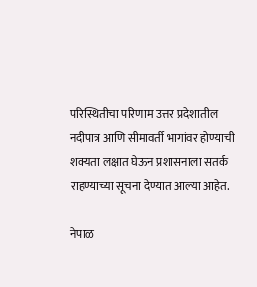परिस्थितीचा परिणाम उत्तर प्रदेशातील नदीपात्र आणि सीमावर्ती भागांवर होण्याची शक्यता लक्षात घेऊन प्रशासनाला सतर्क राहण्याच्या सूचना देण्यात आल्या आहेत.

नेपाळ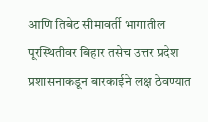आणि तिबेट सीमावर्ती भागातील पूरस्थितीवर बिहार तसेच उत्तर प्रदेश प्रशासनाकडून बारकाईने लक्ष ठेवण्यात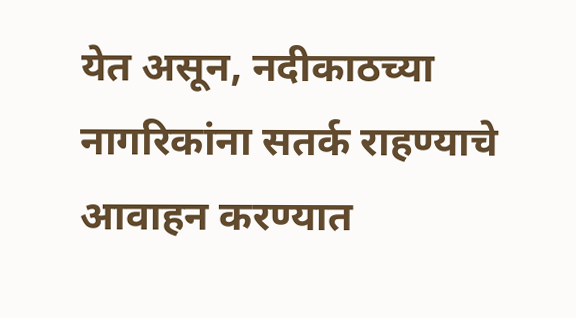येत असून, नदीकाठच्या नागरिकांना सतर्क राहण्याचे आवाहन करण्यात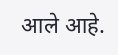आले आहे.